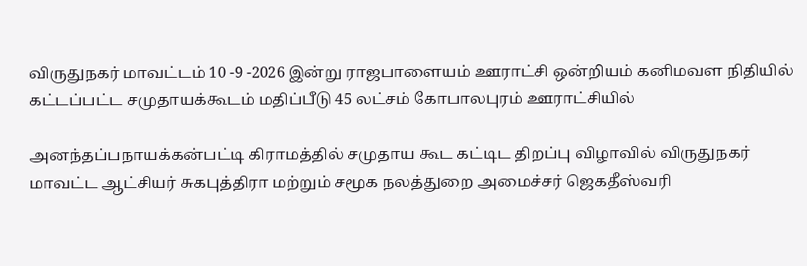விருதுநகர் மாவட்டம் 10 -9 -2026 இன்று ராஜபாளையம் ஊராட்சி ஒன்றியம் கனிமவள நிதியில் கட்டப்பட்ட சமுதாயக்கூடம் மதிப்பீடு 45 லட்சம் கோபாலபுரம் ஊராட்சியில்

அனந்தப்பநாயக்கன்பட்டி கிராமத்தில் சமுதாய கூட கட்டிட திறப்பு விழாவில் விருதுநகர் மாவட்ட ஆட்சியர் சுகபுத்திரா மற்றும் சமூக நலத்துறை அமைச்சர் ஜெகதீஸ்வரி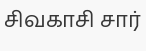சிவகாசி சார்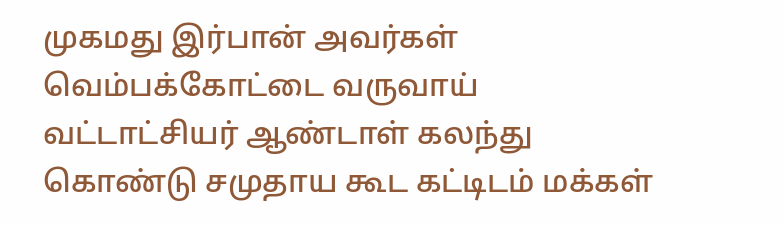முகமது இர்பான் அவர்கள் வெம்பக்கோட்டை வருவாய் வட்டாட்சியர் ஆண்டாள் கலந்து கொண்டு சமுதாய கூட கட்டிடம் மக்கள்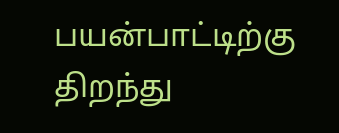பயன்பாட்டிற்கு திறந்து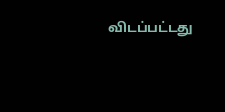விடப்பட்டது